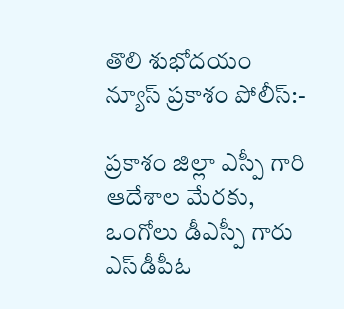తొలి శుభోదయం న్యూస్ ప్రకాశం పోలీస్:-

ప్రకాశం జిల్లా ఎస్పీ గారి ఆదేశాల మేరకు, ఒంగోలు డీఎస్పీ గారు ఎస్‌డీపీఓ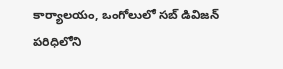కార్యాలయం, ఒంగోలులో సబ్ డివిజన్ పరిధిలోని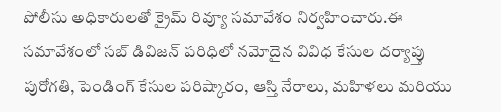పోలీసు అధికారులతో క్రైమ్ రివ్యూ సమావేశం నిర్వహించారు.ఈ సమావేశంలో సబ్ డివిజన్ పరిధిలో నమోదైన వివిధ కేసుల దర్యాప్తు పురోగతి, పెండింగ్ కేసుల పరిష్కారం, ఆస్తి నేరాలు, మహిళలు మరియు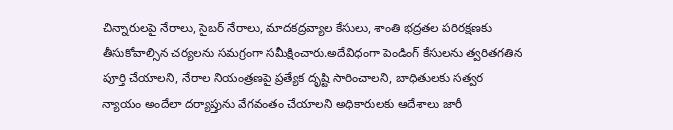చిన్నారులపై నేరాలు, సైబర్ నేరాలు, మాదకద్రవ్యాల కేసులు, శాంతి భద్రతల పరిరక్షణకు తీసుకోవాల్సిన చర్యలను సమగ్రంగా సమీక్షించారు.అదేవిధంగా పెండింగ్ కేసులను త్వరితగతిన పూర్తి చేయాలని, నేరాల నియంత్రణపై ప్రత్యేక దృష్టి సారించాలని, బాధితులకు సత్వర న్యాయం అందేలా దర్యాప్తును వేగవంతం చేయాలని అధికారులకు ఆదేశాలు జారీ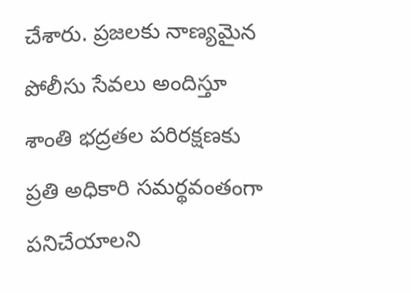చేశారు. ప్రజలకు నాణ్యమైన పోలీసు సేవలు అందిస్తూ శాంతి భద్రతల పరిరక్షణకు ప్రతి అధికారి సమర్థవంతంగా పనిచేయాలని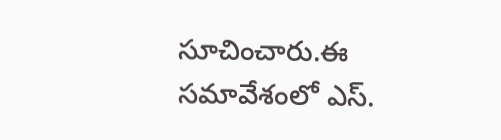సూచించారు.ఈ సమావేశంలో ఎస్.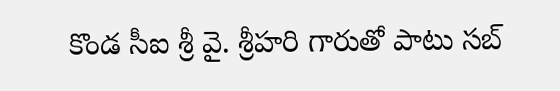కొండ సీఐ శ్రీ వై. శ్రీహరి గారుతో పాటు సబ్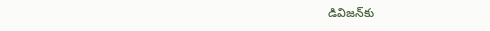డివిజన్‌కు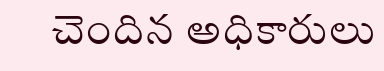చెందిన అధికారులు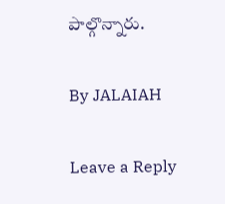పాల్గొన్నారు.

By JALAIAH

Leave a Reply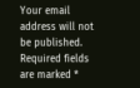Your email address will not be published. Required fields are marked *